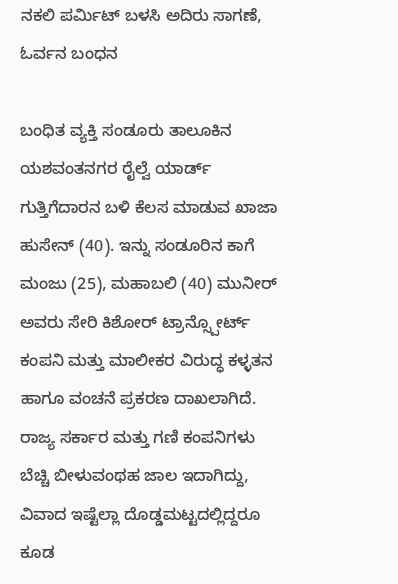ನಕಲಿ ಪರ್ಮಿಟ್ ಬಳಸಿ ಅದಿರು ಸಾಗಣೆ, ಓರ್ವನ ಬಂಧನ

ಬಂಧಿತ ವ್ಯಕ್ತಿ ಸಂಡೂರು ತಾಲೂಕಿನ ಯಶವಂತನಗರ ರೈಲ್ವೆ ಯಾರ್ಡ್ ಗುತ್ತಿಗೆದಾರನ ಬಳಿ ಕೆಲಸ ಮಾಡುವ ಖಾಜಾ ಹುಸೇನ್ (40). ಇನ್ನು ಸಂಡೂರಿನ ಕಾಗೆ ಮಂಜು (25), ಮಹಾಬಲಿ (40) ಮುನೀರ್ ಅವರು ಸೇರಿ ಕಿಶೋರ್ ಟ್ರಾನ್ಸ್ಪೋರ್ಟ್ ಕಂಪನಿ ಮತ್ತು ಮಾಲೀಕರ ವಿರುದ್ಧ ಕಳ್ಳತನ ಹಾಗೂ ವಂಚನೆ ಪ್ರಕರಣ ದಾಖಲಾಗಿದೆ.
ರಾಜ್ಯ ಸರ್ಕಾರ ಮತ್ತು ಗಣಿ ಕಂಪನಿಗಳು ಬೆಚ್ಚಿ ಬೀಳುವಂಥಹ ಜಾಲ ಇದಾಗಿದ್ದು, ವಿವಾದ ಇಷ್ಟೆಲ್ಲಾ ದೊಡ್ಡಮಟ್ಟದಲ್ಲಿದ್ದರೂ ಕೂಡ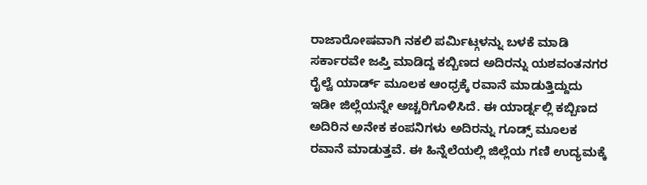ರಾಜಾರೋಷವಾಗಿ ನಕಲಿ ಪರ್ಮಿಟ್ಗಳನ್ನು ಬಳಕೆ ಮಾಡಿ ಸರ್ಕಾರವೇ ಜಪ್ತಿ ಮಾಡಿದ್ದ ಕಬ್ಬಿಣದ ಅದಿರನ್ನು ಯಶವಂತನಗರ ರೈಲ್ವೆ ಯಾರ್ಡ್ ಮೂಲಕ ಆಂಧ್ರಕ್ಕೆ ರವಾನೆ ಮಾಡುತ್ತಿದ್ದುದು ಇಡೀ ಜಿಲ್ಲೆಯನ್ನೇ ಅಚ್ಚರಿಗೊಳಿಸಿದೆ. ಈ ಯಾರ್ಡ್ನಲ್ಲಿ ಕಬ್ಬಿಣದ ಅದಿರಿನ ಅನೇಕ ಕಂಪನಿಗಳು ಅದಿರನ್ನು ಗೂಡ್ಸ್ ಮೂಲಕ ರವಾನೆ ಮಾಡುತ್ತವೆ. ಈ ಹಿನ್ನೆಲೆಯಲ್ಲಿ ಜಿಲ್ಲೆಯ ಗಣಿ ಉದ್ಯಮಕ್ಕೆ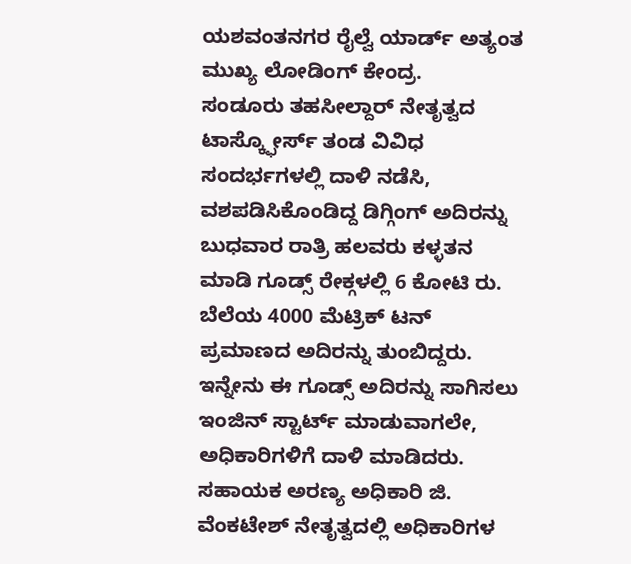ಯಶವಂತನಗರ ರೈಲ್ವೆ ಯಾರ್ಡ್ ಅತ್ಯಂತ ಮುಖ್ಯ ಲೋಡಿಂಗ್ ಕೇಂದ್ರ.
ಸಂಡೂರು ತಹಸೀಲ್ದಾರ್ ನೇತೃತ್ವದ ಟಾಸ್ಕ್ಫೋರ್ಸ್ ತಂಡ ವಿವಿಧ ಸಂದರ್ಭಗಳಲ್ಲಿ ದಾಳಿ ನಡೆಸಿ, ವಶಪಡಿಸಿಕೊಂಡಿದ್ದ ಡಿಗ್ಗಿಂಗ್ ಅದಿರನ್ನು ಬುಧವಾರ ರಾತ್ರಿ ಹಲವರು ಕಳ್ಳತನ ಮಾಡಿ ಗೂಡ್ಸ್ ರೇಕ್ಗಳಲ್ಲಿ 6 ಕೋಟಿ ರು. ಬೆಲೆಯ 4000 ಮೆಟ್ರಿಕ್ ಟನ್ ಪ್ರಮಾಣದ ಅದಿರನ್ನು ತುಂಬಿದ್ದರು. ಇನ್ನೇನು ಈ ಗೂಡ್ಸ್ ಅದಿರನ್ನು ಸಾಗಿಸಲು ಇಂಜಿನ್ ಸ್ಟಾರ್ಟ್ ಮಾಡುವಾಗಲೇ, ಅಧಿಕಾರಿಗಳಿಗೆ ದಾಳಿ ಮಾಡಿದರು.
ಸಹಾಯಕ ಅರಣ್ಯ ಅಧಿಕಾರಿ ಜಿ. ವೆಂಕಟೇಶ್ ನೇತೃತ್ವದಲ್ಲಿ ಅಧಿಕಾರಿಗಳ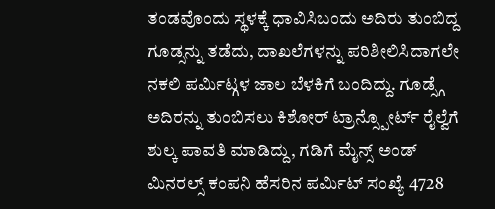ತಂಡವೊಂದು ಸ್ಥಳಕ್ಕೆ ಧಾವಿಸಿಬಂದು ಅದಿರು ತುಂಬಿದ್ದ ಗೂಡ್ಸನ್ನು ತಡೆದು, ದಾಖಲೆಗಳನ್ನು ಪರಿಶೀಲಿಸಿದಾಗಲೇ ನಕಲಿ ಪರ್ಮಿಟ್ಗಳ ಜಾಲ ಬೆಳಕಿಗೆ ಬಂದಿದ್ದು. ಗೂಡ್ಸ್ಗೆ ಅದಿರನ್ನು ತುಂಬಿಸಲು ಕಿಶೋರ್ ಟ್ರಾನ್ಸ್ಪೋರ್ಟ್ ರೈಲ್ವೆಗೆ ಶುಲ್ಕ ಪಾವತಿ ಮಾಡಿದ್ದು, ಗಡಿಗೆ ಮೈನ್ಸ್ ಅಂಡ್ ಮಿನರಲ್ಸ್ ಕಂಪನಿ ಹೆಸರಿನ ಪರ್ಮಿಟ್ ಸಂಖ್ಯೆ 4728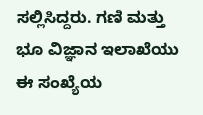ಸಲ್ಲಿಸಿದ್ದರು. ಗಣಿ ಮತ್ತು ಭೂ ವಿಜ್ಞಾನ ಇಲಾಖೆಯು ಈ ಸಂಖ್ಯೆಯ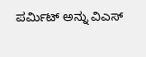ಪರ್ಮಿಟ್ ಅನ್ನು ವಿಎಸ್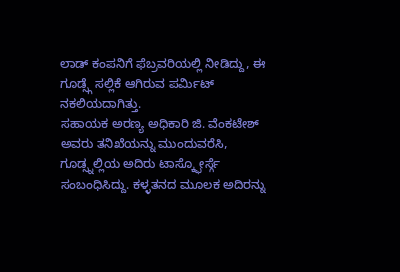ಲಾಡ್ ಕಂಪನಿಗೆ ಫೆಬ್ರವರಿಯಲ್ಲಿ ನೀಡಿದ್ದು, ಈ ಗೂಡ್ಸ್ಗೆ ಸಲ್ಲಿಕೆ ಆಗಿರುವ ಪರ್ಮಿಟ್ ನಕಲಿಯದಾಗಿತ್ತು.
ಸಹಾಯಕ ಅರಣ್ಯ ಅಧಿಕಾರಿ ಜಿ. ವೆಂಕಟೇಶ್ ಅವರು ತನಿಖೆಯನ್ನು ಮುಂದುವರೆಸಿ, ಗೂಡ್ಸ್ನಲ್ಲಿಯ ಅದಿರು ಟಾಸ್ಕ್ಫೋರ್ಸ್ಗೆ ಸಂಬಂಧಿಸಿದ್ದು. ಕಳ್ಳತನದ ಮೂಲಕ ಅದಿರನ್ನು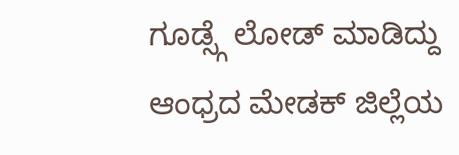ಗೂಡ್ಸ್ಗೆ ಲೋಡ್ ಮಾಡಿದ್ದು ಆಂಧ್ರದ ಮೇಡಕ್ ಜಿಲ್ಲೆಯ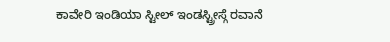ಕಾವೇರಿ ಇಂಡಿಯಾ ಸ್ಟೀಲ್ ಇಂಡಸ್ಟ್ರೀಸ್ಗೆ ರವಾನೆ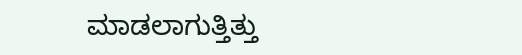ಮಾಡಲಾಗುತ್ತಿತ್ತು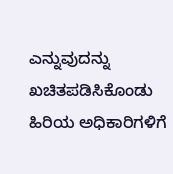ಎನ್ನುವುದನ್ನು ಖಚಿತಪಡಿಸಿಕೊಂಡು ಹಿರಿಯ ಅಧಿಕಾರಿಗಳಿಗೆ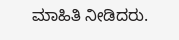ಮಾಹಿತಿ ನೀಡಿದರು.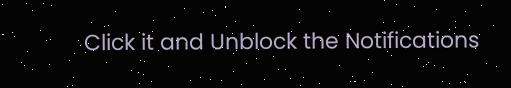Click it and Unblock the Notifications